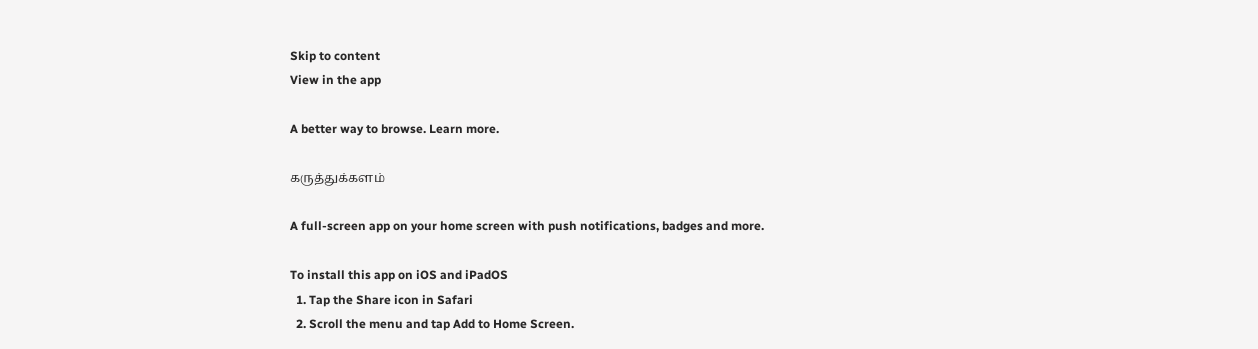Skip to content
View in the app

A better way to browse. Learn more.

கருத்துக்களம்

A full-screen app on your home screen with push notifications, badges and more.

To install this app on iOS and iPadOS
  1. Tap the Share icon in Safari
  2. Scroll the menu and tap Add to Home Screen.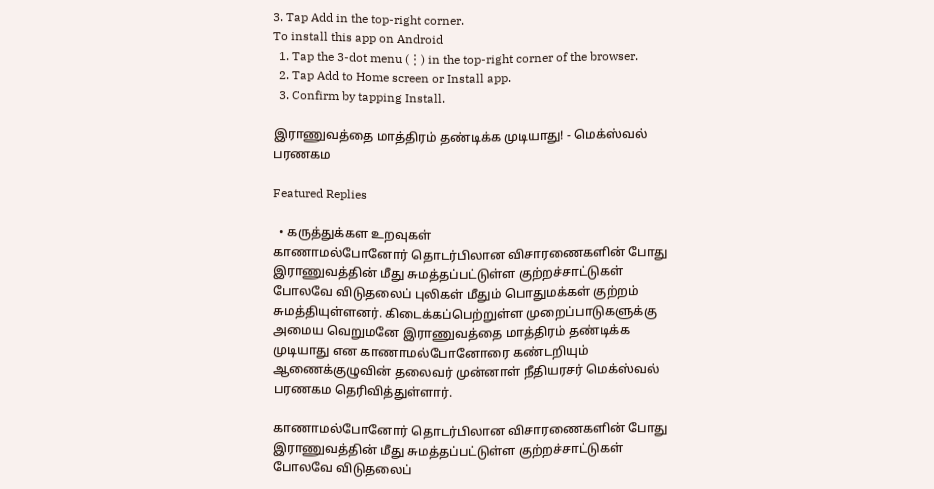3. Tap Add in the top-right corner.
To install this app on Android
  1. Tap the 3-dot menu (⋮) in the top-right corner of the browser.
  2. Tap Add to Home screen or Install app.
  3. Confirm by tapping Install.

இராணுவத்தை மாத்திரம் தண்டிக்க முடியாது! - மெக்ஸ்வல் பரணகம

Featured Replies

  • கருத்துக்கள உறவுகள்
காணாமல்போனோர் தொடர்பிலான விசாரணைகளின் போது இராணுவத்தின் மீது சுமத்தப்பட்டுள்ள குற்றச்சாட்டுகள் போலவே விடுதலைப் புலிகள் மீதும் பொதுமக்கள் குற்றம் சுமத்தியுள்ளனர். கிடைக்கப்பெற்றுள்ள முறைப்பாடுகளுக்கு அமைய வெறுமனே இராணுவத்தை மாத்திரம் தண்டிக்க முடியாது என காணாமல்போனோரை கண்டறியும் ஆணைக்குழுவின் தலைவர் முன்னாள் நீதியரசர் மெக்ஸ்வல் பரணகம தெரிவித்துள்ளார்.

காணாமல்போனோர் தொடர்பிலான விசாரணைகளின் போது இராணுவத்தின் மீது சுமத்தப்பட்டுள்ள குற்றச்சாட்டுகள் போலவே விடுதலைப்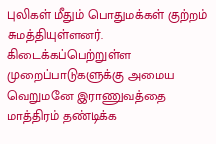புலிகள் மீதும் பொதுமக்கள் குற்றம் சுமத்தியுள்ளனர். கிடைக்கப்பெற்றுள்ள முறைப்பாடுகளுக்கு அமைய வெறுமனே இராணுவத்தை மாத்திரம் தண்டிக்க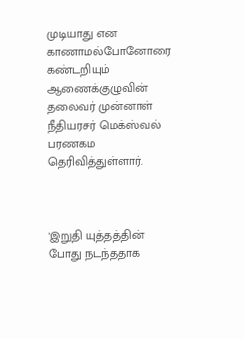முடியாது என காணாமல்போனோரை கண்டறியும் ஆணைக்குழுவின் தலைவர் முன்னாள் நீதியரசர் மெக்ஸ்வல் பரணகம தெரிவித்துள்ளார்.



'இறுதி யுத்தத்தின் போது நடந்ததாக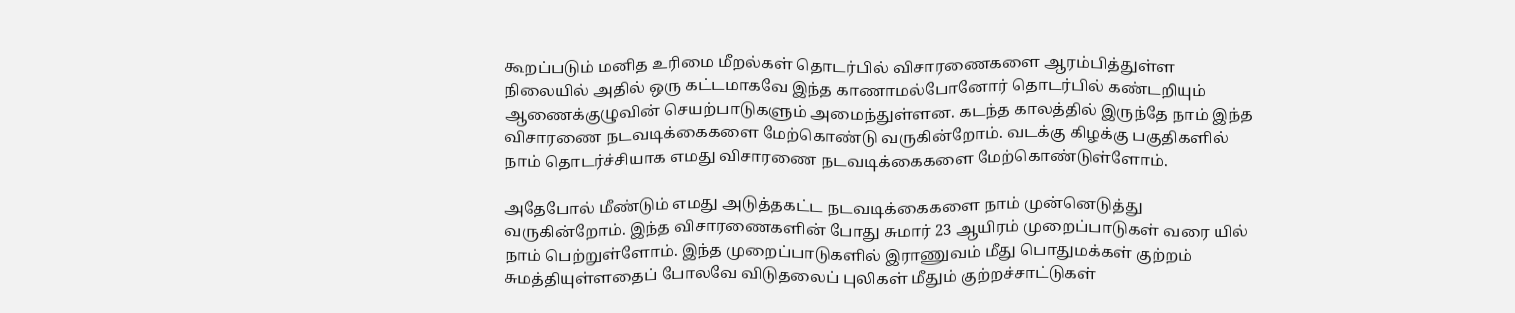கூறப்படும் மனித உரிமை மீறல்கள் தொடர்பில் விசாரணைகளை ஆரம்பித்துள்ள நிலையில் அதில் ஒரு கட்டமாகவே இந்த காணாமல்போனோர் தொடர்பில் கண்டறியும் ஆணைக்குழுவின் செயற்பாடுகளும் அமைந்துள்ளன. கடந்த காலத்தில் இருந்தே நாம் இந்த விசாரணை நடவடிக்கைகளை மேற்கொண்டு வருகின்றோம். வடக்கு கிழக்கு பகுதிகளில் நாம் தொடர்ச்சியாக எமது விசாரணை நடவடிக்கைகளை மேற்கொண்டுள்ளோம்.

அதேபோல் மீண்டும் எமது அடுத்தகட்ட நடவடிக்கைகளை நாம் முன்னெடுத்து வருகின்றோம். இந்த விசாரணைகளின் போது சுமார் 23 ஆயிரம் முறைப்பாடுகள் வரை யில் நாம் பெற்றுள்ளோம். இந்த முறைப்பாடுகளில் இராணுவம் மீது பொதுமக்கள் குற்றம் சுமத்தியுள்ளதைப் போலவே விடுதலைப் புலிகள் மீதும் குற்றச்சாட்டுகள்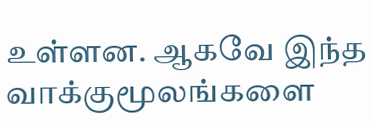உள்ளன. ஆகவே இந்த வாக்குமூலங்களை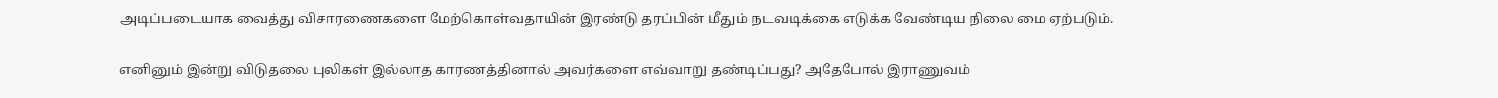அடிப்படையாக வைத்து விசாரணைகளை மேற்கொள்வதாயின் இரண்டு தரப்பின் மீதும் நடவடிக்கை எடுக்க வேண்டிய நிலை மை ஏற்படும்.

எனினும் இன்று விடுதலை புலிகள் இல்லாத காரணத்தினால் அவர்களை எவ்வாறு தண்டிப்பது? அதேபோல் இராணுவம்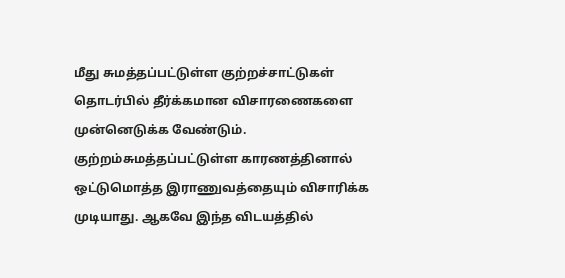மீது சுமத்தப்பட்டுள்ள குற்றச்சாட்டுகள் தொடர்பில் தீர்க்கமான விசாரணைகளை முன்னெடுக்க வேண்டும். குற்றம்சுமத்தப்பட்டுள்ள காரணத்தினால் ஒட்டுமொத்த இராணுவத்தையும் விசாரிக்க முடியாது. ஆகவே இந்த விடயத்தில்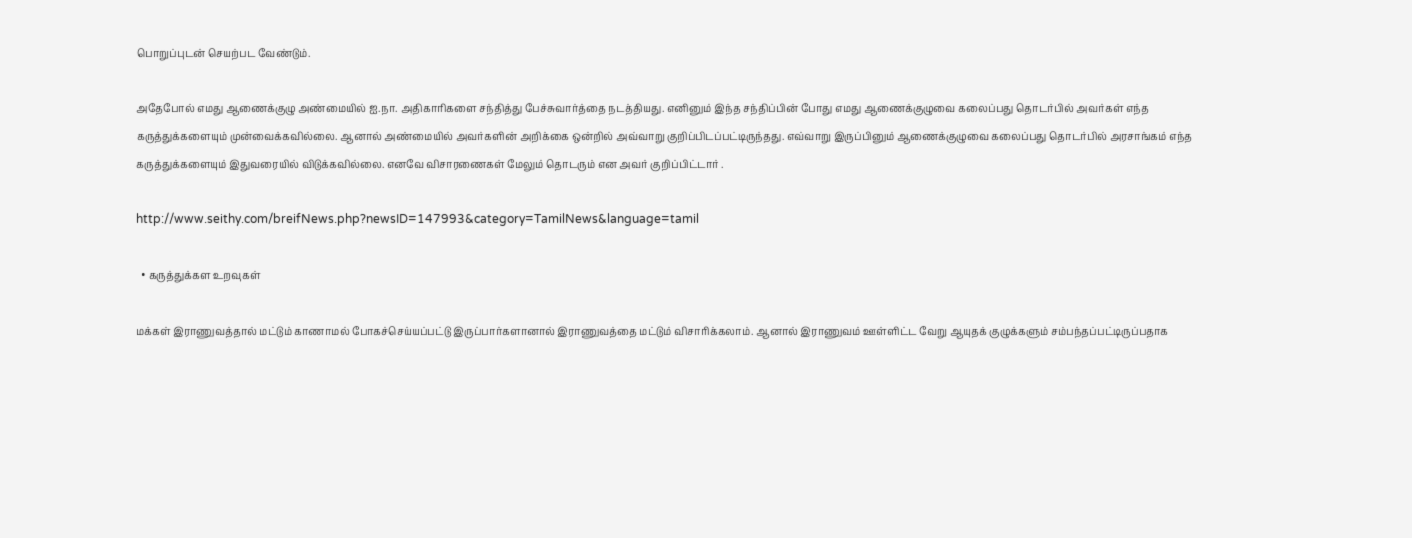பொறுப்புடன் செயற்பட வேண்டும்.

அதேபோல் எமது ஆணைக்குழு அண்மையில் ஐ.நா. அதிகாரிகளை சந்தித்து பேச்சுவார்த்தை நடத்தியது. எனினும் இந்த சந்திப்பின் போது எமது ஆணைக்குழுவை கலைப்பது தொடர்பில் அவர்கள் எந்த கருத்துக்களையும் முன்வைக்கவில்லை. ஆனால் அண்மையில் அவர்களின் அறிக்கை ஒன்றில் அவ்வாறு குறிப்பிடப்பட்டிருந்தது. எவ்வாறு இருப்பினும் ஆணைக்குழுவை கலைப்பது தொடர்பில் அரசாங்கம் எந்த கருத்துக்களையும் இதுவரையில் விடுக்கவில்லை. எனவே விசாரணைகள் மேலும் தொடரும் என அவர் குறிப்பிட்டார் .

http://www.seithy.com/breifNews.php?newsID=147993&category=TamilNews&language=tamil

  • கருத்துக்கள உறவுகள்

மக்கள் இராணுவத்தால் மட்டும் காணாமல் போகச்செய்யப்பட்டு இருப்பார்களானால் இராணுவத்தை மட்டும் விசாரிக்கலாம். ஆனால் இராணுவம் ஊள்ளிட்ட வேறு ஆயுதக் குழுக்களும் சம்பந்தப்பட்டிருப்பதாக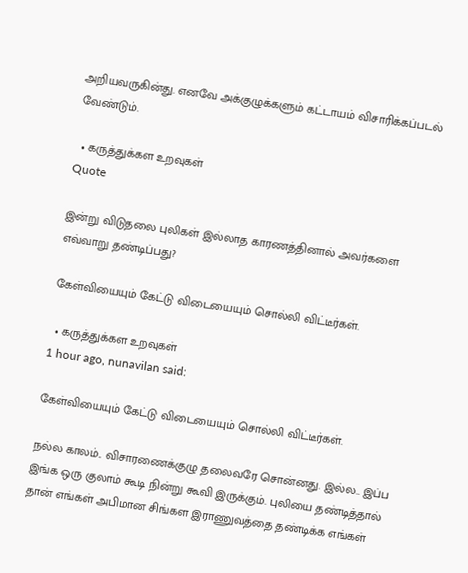அறியவருகின்து. எனவே அக்குழுக்களும் கட்டாயம் விசாரிக்கப்படல் வேண்டும்.

  • கருத்துக்கள உறவுகள்
Quote

இன்று விடுதலை புலிகள் இல்லாத காரணத்தினால் அவர்களை எவ்வாறு தண்டிப்பது?

கேள்வியையும் கேட்டு விடையையும் சொல்லி விட்டீர்கள்.

  • கருத்துக்கள உறவுகள்
1 hour ago, nunavilan said:

கேள்வியையும் கேட்டு விடையையும் சொல்லி விட்டீர்கள்.

நல்ல காலம்.. விசாரணைக்குழு தலைவரே சொன்னது. இல்ல.. இப்ப இங்க ஒரு குலாம் கூடி நின்று கூவி இருக்கும். புலியை தண்டித்தால் தான் எங்கள் அபிமான சிங்கள இராணுவத்தை தண்டிக்க எங்கள்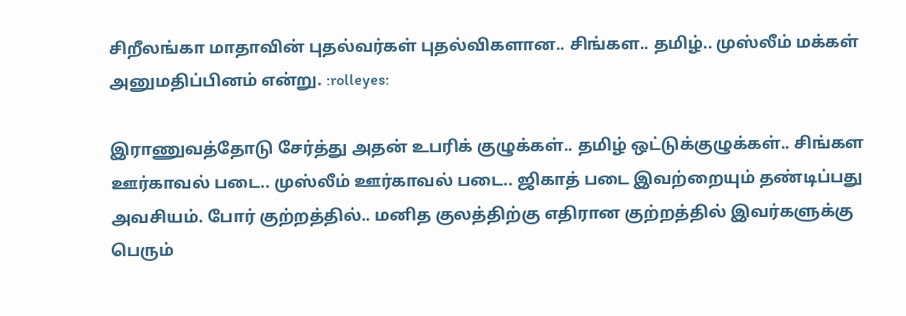சிறீலங்கா மாதாவின் புதல்வர்கள் புதல்விகளான.. சிங்கள.. தமிழ்.. முஸ்லீம் மக்கள் அனுமதிப்பினம் என்று. :rolleyes:

இராணுவத்தோடு சேர்த்து அதன் உபரிக் குழுக்கள்.. தமிழ் ஒட்டுக்குழுக்கள்.. சிங்கள ஊர்காவல் படை.. முஸ்லீம் ஊர்காவல் படை.. ஜிகாத் படை இவற்றையும் தண்டிப்பது அவசியம். போர் குற்றத்தில்.. மனித குலத்திற்கு எதிரான குற்றத்தில் இவர்களுக்கு பெரும்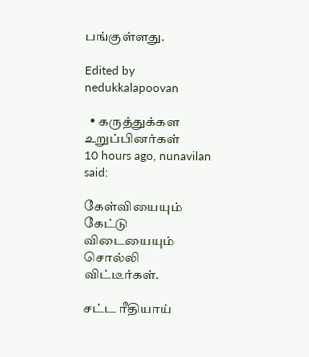பங்குள்ளது.

Edited by nedukkalapoovan

  • கருத்துக்கள உறுப்பினர்கள்
10 hours ago, nunavilan said:

கேள்வியையும் கேட்டு விடையையும் சொல்லி விட்டீர்கள்.

சட்ட ரீதியாய்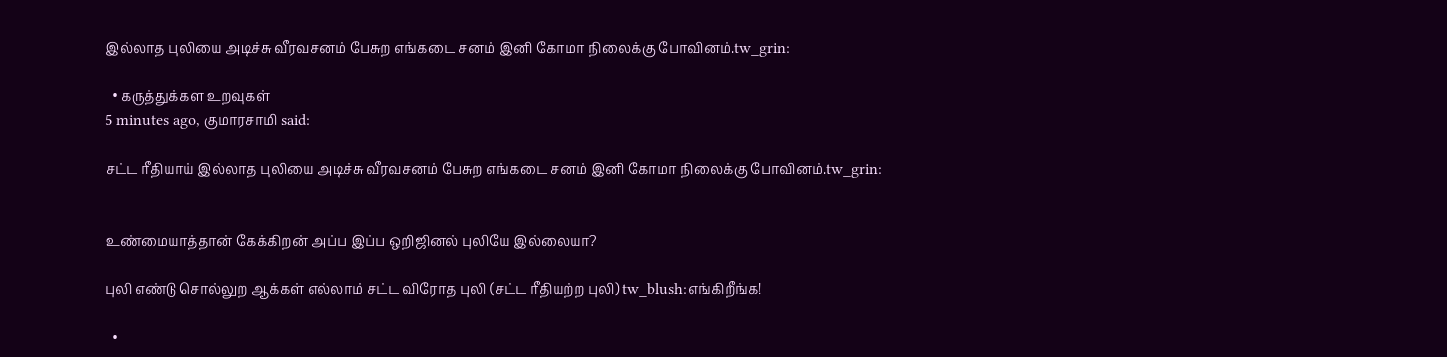இல்லாத புலியை அடிச்சு வீரவசனம் பேசுற எங்கடை சனம் இனி கோமா நிலைக்கு போவினம்.tw_grin:

  • கருத்துக்கள உறவுகள்
5 minutes ago, குமாரசாமி said:

சட்ட ரீதியாய் இல்லாத புலியை அடிச்சு வீரவசனம் பேசுற எங்கடை சனம் இனி கோமா நிலைக்கு போவினம்.tw_grin:


உண்மையாத்தான் கேக்கிறன் அப்ப இப்ப ஒறிஜினல் புலியே இல்லையா?

புலி எண்டு சொல்லுற ஆக்கள் எல்லாம் சட்ட விரோத புலி (சட்ட ரீதியற்ற புலி) tw_blush:எங்கிறீங்க!

  •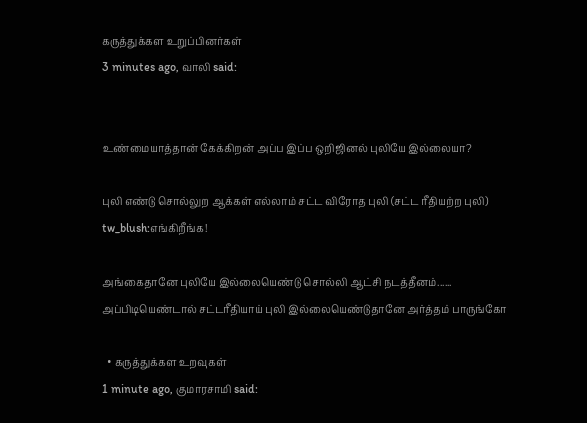கருத்துக்கள உறுப்பினர்கள்
3 minutes ago, வாலி said:


உண்மையாத்தான் கேக்கிறன் அப்ப இப்ப ஒறிஜினல் புலியே இல்லையா?

புலி எண்டு சொல்லுற ஆக்கள் எல்லாம் சட்ட விரோத புலி (சட்ட ரீதியற்ற புலி) tw_blush:எங்கிறீங்க!

அங்கைதானே புலியே இல்லையெண்டு சொல்லி ஆட்சி நடத்தீனம்...... அப்பிடியெண்டால் சட்டரீதியாய் புலி இல்லையெண்டுதானே அர்த்தம் பாருங்கோ

  • கருத்துக்கள உறவுகள்
1 minute ago, குமாரசாமி said: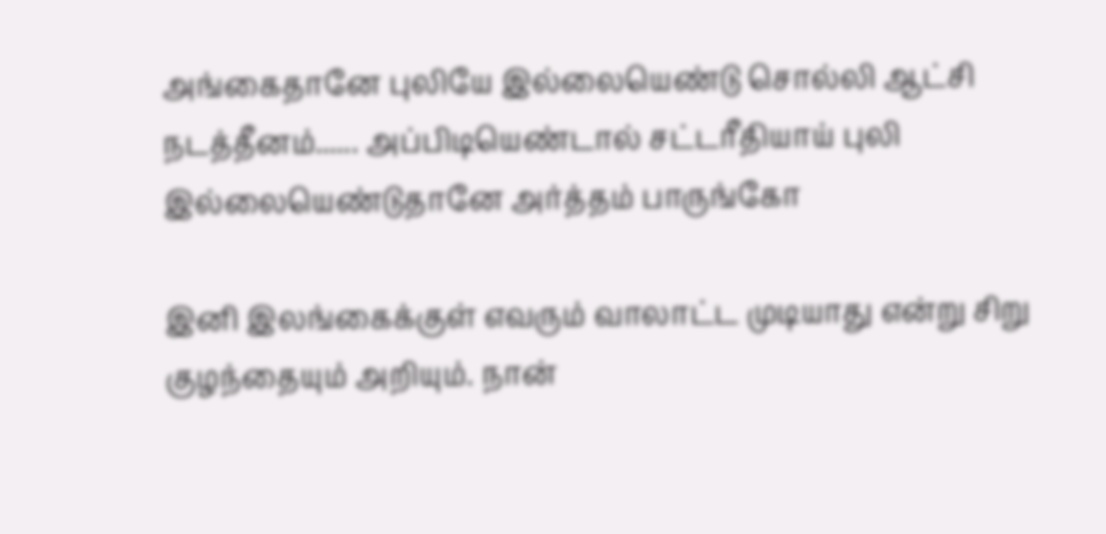அங்கைதானே புலியே இல்லையெண்டு சொல்லி ஆட்சி நடத்தீனம்...... அப்பிடியெண்டால் சட்டரீதியாய் புலி இல்லையெண்டுதானே அர்த்தம் பாருங்கோ

இனி இலங்கைக்குள் எவரும் வாலாட்ட முடியாது என்று சிறு குழந்தையும் அறியும். நான்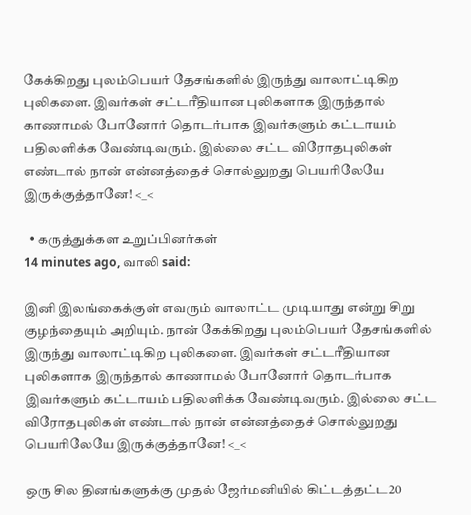கேக்கிறது புலம்பெயர் தேசங்களில் இருந்து வாலாட்டிகிற புலிகளை. இவர்கள் சட்டரீதியான புலிகளாக இருந்தால் காணாமல் போனோர் தொடர்பாக இவர்களும் கட்டாயம் பதிலளிக்க வேண்டிவரும். இல்லை சட்ட விரோதபுலிகள் எண்டால் நான் என்னத்தைச் சொல்லுறது பெயரிலேயே இருக்குத்தானே! <_<

  • கருத்துக்கள உறுப்பினர்கள்
14 minutes ago, வாலி said:

இனி இலங்கைக்குள் எவரும் வாலாட்ட முடியாது என்று சிறு குழந்தையும் அறியும். நான் கேக்கிறது புலம்பெயர் தேசங்களில் இருந்து வாலாட்டிகிற புலிகளை. இவர்கள் சட்டரீதியான புலிகளாக இருந்தால் காணாமல் போனோர் தொடர்பாக இவர்களும் கட்டாயம் பதிலளிக்க வேண்டிவரும். இல்லை சட்ட விரோதபுலிகள் எண்டால் நான் என்னத்தைச் சொல்லுறது பெயரிலேயே இருக்குத்தானே! <_<

ஒரு சில தினங்களுக்கு முதல் ஜேர்மனியில் கிட்டத்தட்ட20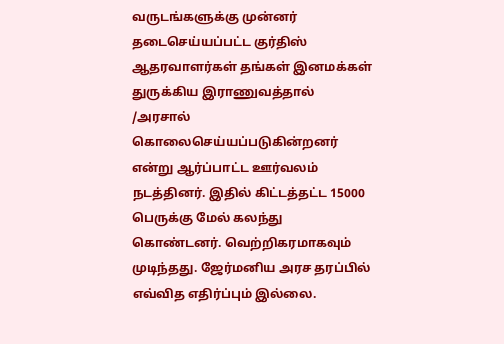வருடங்களுக்கு முன்னர் தடைசெய்யப்பட்ட குர்திஸ் ஆதரவாளர்கள் தங்கள் இனமக்கள் துருக்கிய இராணுவத்தால் /அரசால் கொலைசெய்யப்படுகின்றனர்  என்று ஆர்ப்பாட்ட ஊர்வலம் நடத்தினர். இதில் கிட்டத்தட்ட 15000 பெருக்கு மேல் கலந்து கொண்டனர். வெற்றிகரமாகவும் முடிந்தது. ஜேர்மனிய அரச தரப்பில் எவ்வித எதிர்ப்பும் இல்லை.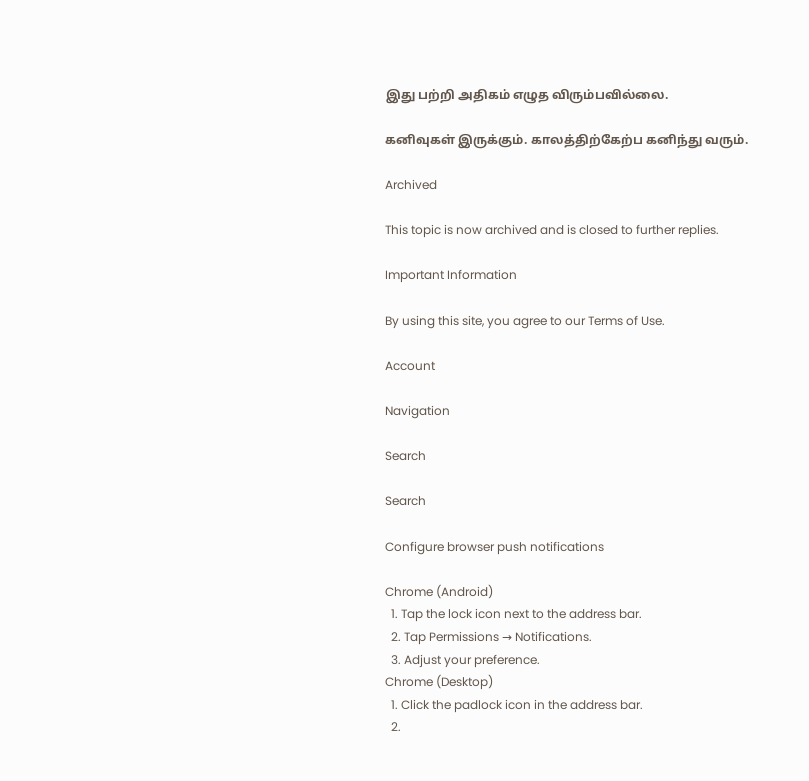இது பற்றி அதிகம் எழுத விரும்பவில்லை.

கனிவுகள் இருக்கும். காலத்திற்கேற்ப கனிந்து வரும்.

Archived

This topic is now archived and is closed to further replies.

Important Information

By using this site, you agree to our Terms of Use.

Account

Navigation

Search

Search

Configure browser push notifications

Chrome (Android)
  1. Tap the lock icon next to the address bar.
  2. Tap Permissions → Notifications.
  3. Adjust your preference.
Chrome (Desktop)
  1. Click the padlock icon in the address bar.
  2.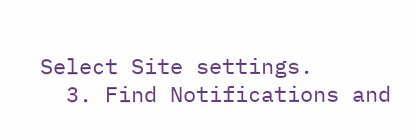Select Site settings.
  3. Find Notifications and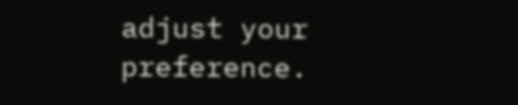adjust your preference.